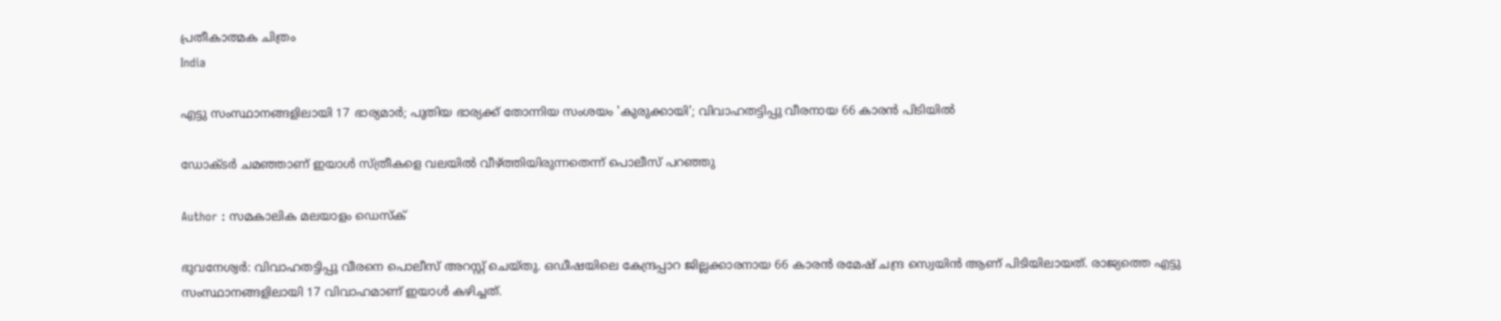പ്രതീകാത്മക ചിത്രം
India

എട്ടു സംസ്ഥാനങ്ങളിലായി 17 ഭാര്യമാര്‍; പുതിയ ഭാര്യക്ക് തോന്നിയ സംശയം 'കുരുക്കായി'; വിവാഹതട്ടിപ്പു വീരനായ 66 കാരന്‍ പിടിയില്‍

ഡോക്ടര്‍ ചമഞ്ഞാണ് ഇയാള്‍ സ്ത്രീകളെ വലയില്‍ വീഴ്ത്തിയിരുന്നതെന്ന് പൊലീസ് പറഞ്ഞു

Author : സമകാലിക മലയാളം ഡെസ്ക്

ഭുവനേശ്വര്‍: വിവാഹതട്ടിപ്പു വീരനെ പൊലീസ് അറസ്റ്റ് ചെയ്തു. ഒഡീഷയിലെ കേന്ദ്രപ്പാറ ജില്ലക്കാരനായ 66 കാരന്‍ രമേഷ് ചന്ദ്ര സ്വെയിന്‍ ആണ് പിടിയിലായത്. രാജ്യത്തെ എട്ടു സംസ്ഥാനങ്ങളിലായി 17 വിവാഹമാണ് ഇയാള്‍ കഴിച്ചത്.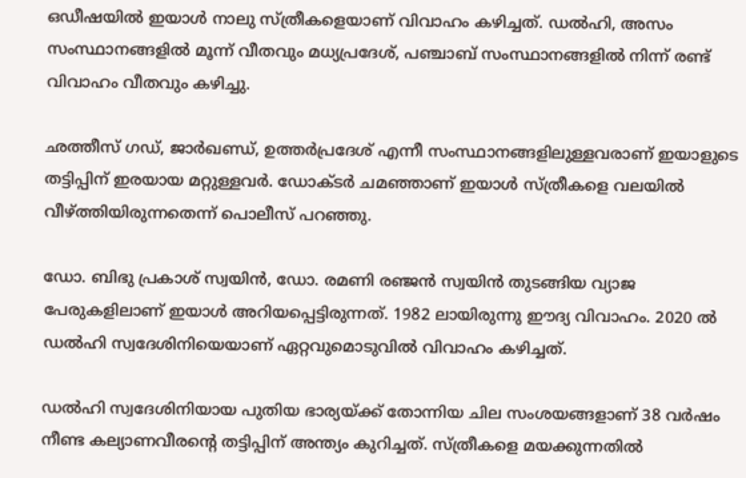ഒഡീഷയില്‍ ഇയാള്‍ നാലു സ്ത്രീകളെയാണ് വിവാഹം കഴിച്ചത്. ഡല്‍ഹി, അസം സംസ്ഥാനങ്ങളില്‍ മൂന്ന് വീതവും മധ്യപ്രദേശ്, പഞ്ചാബ് സംസ്ഥാനങ്ങളില്‍ നിന്ന് രണ്ട് വിവാഹം വീതവും കഴിച്ചു.

ഛത്തീസ് ഗഡ്, ജാര്‍ഖണ്ഡ്, ഉത്തര്‍പ്രദേശ് എന്നീ സംസ്ഥാനങ്ങളിലുള്ളവരാണ് ഇയാളുടെ തട്ടിപ്പിന് ഇരയായ മറ്റുള്ളവര്‍. ഡോക്ടര്‍ ചമഞ്ഞാണ് ഇയാള്‍ സ്ത്രീകളെ വലയില്‍ വീഴ്ത്തിയിരുന്നതെന്ന് പൊലീസ് പറഞ്ഞു.

ഡോ. ബിഭു പ്രകാശ് സ്വയിന്‍, ഡോ. രമണി രഞ്ജന്‍ സ്വയിന്‍ തുടങ്ങിയ വ്യാജ പേരുകളിലാണ് ഇയാള്‍ അറിയപ്പെട്ടിരുന്നത്. 1982 ലായിരുന്നു ഈദ്യ വിവാഹം. 2020 ല്‍ ഡല്‍ഹി സ്വദേശിനിയെയാണ് ഏറ്റവുമൊടുവില്‍ വിവാഹം കഴിച്ചത്.

ഡല്‍ഹി സ്വദേശിനിയായ പുതിയ ഭാര്യയ്ക്ക് തോന്നിയ ചില സംശയങ്ങളാണ് 38 വര്‍ഷം നീണ്ട കല്യാണവീരന്റെ തട്ടിപ്പിന് അന്ത്യം കുറിച്ചത്. സ്ത്രീകളെ മയക്കുന്നതില്‍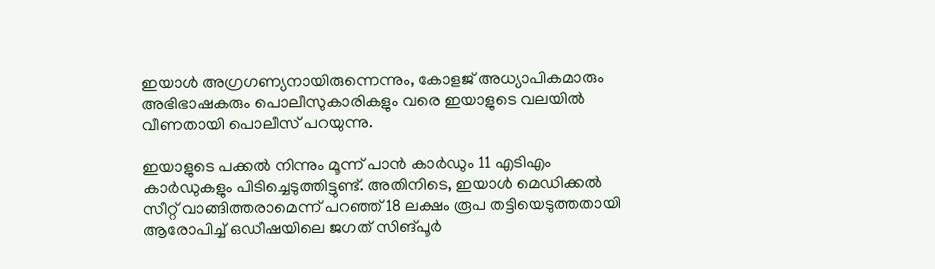ഇയാള്‍ അഗ്രഗണ്യനായിരുന്നെന്നും, കോളജ് അധ്യാപികമാരും അഭിഭാഷകരും പൊലീസുകാരികളും വരെ ഇയാളുടെ വലയില്‍ വീണതായി പൊലീസ് പറയുന്നു.

ഇയാളുടെ പക്കല്‍ നിന്നും മൂന്ന് പാന്‍ കാര്‍ഡും 11 എടിഎം കാര്‍ഡുകളും പിടിച്ചെടുത്തിട്ടുണ്ട്. അതിനിടെ, ഇയാള്‍ മെഡിക്കല്‍ സീറ്റ് വാങ്ങിത്തരാമെന്ന് പറഞ്ഞ് 18 ലക്ഷം രൂപ തട്ടിയെടുത്തതായി ആരോപിച്ച് ഒഡീഷയിലെ ജഗത് സിങ്പൂര്‍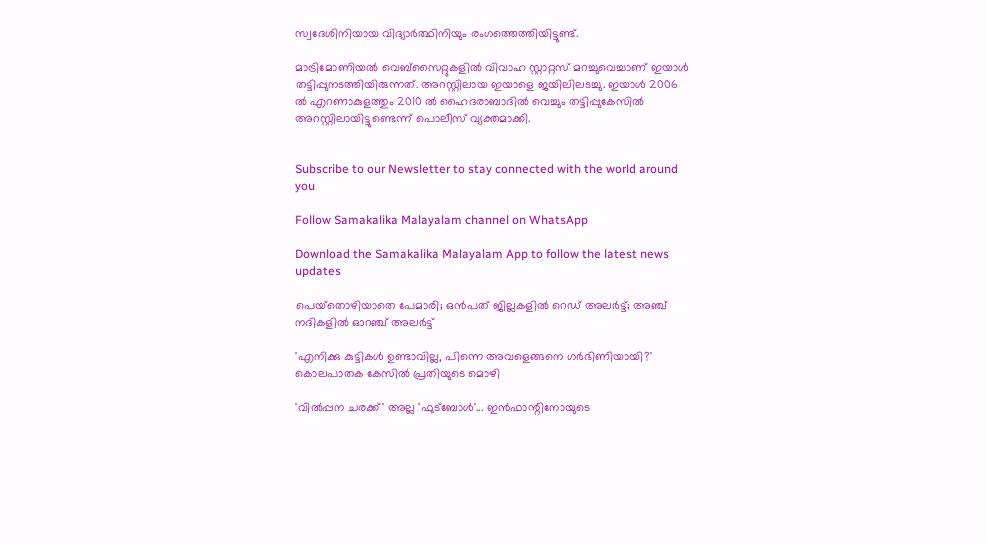സ്വദേശിനിയായ വിദ്യാര്‍ത്ഥിനിയും രംഗത്തെത്തിയിട്ടുണ്ട്.

മാട്രിമോണിയല്‍ വെബ്‌സൈറ്റുകളില്‍ വിവാഹ സ്റ്റാറ്റസ് മറച്ചുവെച്ചാണ് ഇയാള്‍ തട്ടിപ്പുനടത്തിയിരുന്നത്. അറസ്റ്റിലായ ഇയാളെ ജയിലിലടച്ചു. ഇയാള്‍ 2006 ല്‍ എറണാകുളത്തും 2010 ല്‍ ഹൈദരാബാദില്‍ വെച്ചും തട്ടിപ്പുകേസില്‍ അറസ്റ്റിലായിട്ടുണ്ടെന്ന് പൊലീസ് വ്യക്തമാക്കി.


Subscribe to our Newsletter to stay connected with the world around you

Follow Samakalika Malayalam channel on WhatsApp

Download the Samakalika Malayalam App to follow the latest news updates

പെയ്‌തൊഴിയാതെ പേമാരി; ഒന്‍പത് ജില്ലകളില്‍ റെഡ് അലര്‍ട്ട്; അഞ്ച് നദികളില്‍ ഓറഞ്ച് അലര്‍ട്ട്

'എനിക്കു കുട്ടികള്‍ ഉണ്ടാവില്ല, പിന്നെ അവളെങ്ങനെ ഗര്‍ഭിണിയായി?' കൊലപാതക കേസില്‍ പ്രതിയുടെ മൊഴി

'വിൽപ്പന ചരക്ക്' അല്ല 'ഫുട്ബോൾ'... ഇൻഫാന്റിനോയുടെ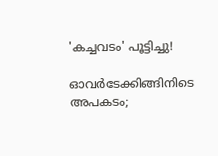'കച്ചവടം' പൂട്ടിച്ചു!

ഓവര്‍ടേക്കിങ്ങിനിടെ അപകടം;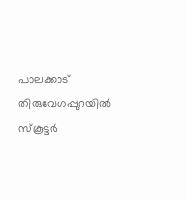പാലക്കാട് തിരുവേഗപ്പുറയില്‍ സ്‌കൂട്ടര്‍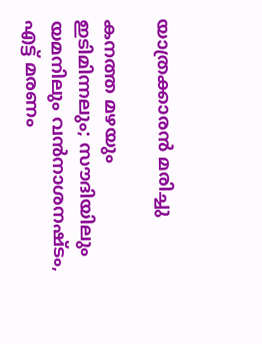യാത്രക്കാരന്‍ മരിച്ചു

കനത്ത മഴയും ഇടിമിന്നലും; സൗദിയിലും യമനിലും വന്‍നാശനഷ്ടം, എട്ട് മരണം